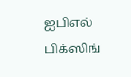ஐபிஎல் பிக்ஸிங்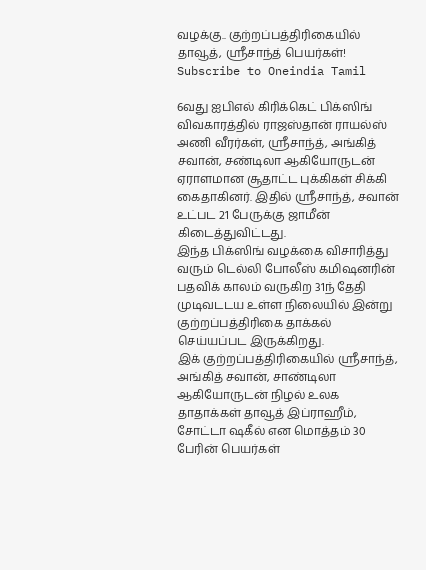வழக்கு.. குற்றப்பத்திரிகையில் தாவூத், ஸ்ரீசாந்த் பெயர்கள்!
Subscribe to Oneindia Tamil

6வது ஐபிஎல் கிரிக்கெட் பிக்ஸிங் விவகாரத்தில் ராஜஸ்தான் ராயல்ஸ் அணி வீரர்கள், ஸ்ரீசாந்த், அங்கித் சவான், சண்டிலா ஆகியோருடன் ஏராளமான சூதாட்ட புக்கிகள் சிக்கி கைதாகினர். இதில் ஸ்ரீசாந்த், சவான் உட்பட 21 பேருக்கு ஜாமீன் கிடைத்துவிட்டது.
இந்த பிக்ஸிங் வழக்கை விசாரித்து வரும் டெல்லி போலீஸ் கமிஷனரின் பதவிக் காலம் வருகிற 31ந் தேதி முடிவடடய உள்ள நிலையில் இன்று குற்றப்பத்திரிகை தாக்கல் செய்யப்பட இருக்கிறது.
இக் குற்றப்பத்திரிகையில் ஸ்ரீசாந்த், அங்கித் சவான், சாண்டிலா ஆகியோருடன் நிழல் உலக தாதாக்கள் தாவூத் இப்ராஹீம், சோட்டா ஷகீல் என மொத்தம் 30 பேரின் பெயர்கள்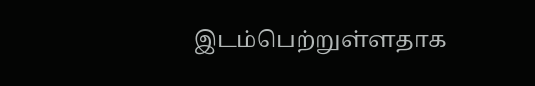இடம்பெற்றுள்ளதாக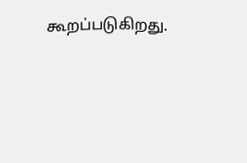கூறப்படுகிறது.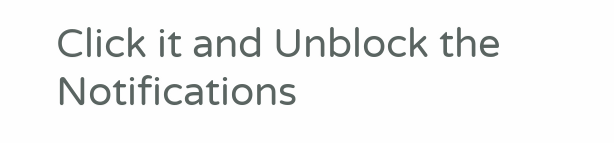Click it and Unblock the Notifications